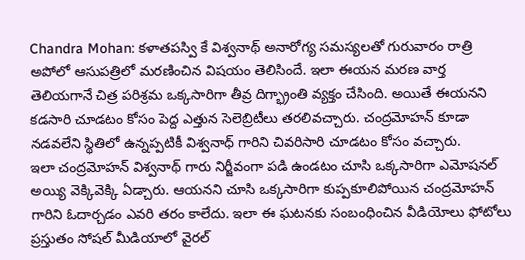Chandra Mohan: కళాతపస్వి కే విశ్వనాథ్ అనారోగ్య సమస్యలతో గురువారం రాత్రి అపోలో ఆసుపత్రిలో మరణించిన విషయం తెలిసిందే. ఇలా ఈయన మరణ వార్త తెలియగానే చిత్ర పరిశ్రమ ఒక్కసారిగా తీవ్ర దిగ్భ్రాంతి వ్యక్తం చేసింది. అయితే ఈయనని కడసారి చూడటం కోసం పెద్ద ఎత్తున సెలెబ్రిటీలు తరలివచ్చారు. చంద్రమోహన్ కూడా నడవలేని స్థితిలో ఉన్నప్పటికీ విశ్వనాధ్ గారిని చివరిసారి చూడటం కోసం వచ్చారు.
ఇలా చంద్రమోహన్ విశ్వనాథ్ గారు నిర్జీవంగా పడి ఉండటం చూసి ఒక్కసారిగా ఎమోషనల్ అయ్యి వెక్కివెక్కి ఏడ్చారు. ఆయనని చూసి ఒక్కసారిగా కుప్పకూలిపోయిన చంద్రమోహన్ గారిని ఓదార్చడం ఎవరి తరం కాలేదు. ఇలా ఈ ఘటనకు సంబంధించిన వీడియోలు ఫోటోలు ప్రస్తుతం సోషల్ మీడియాలో వైరల్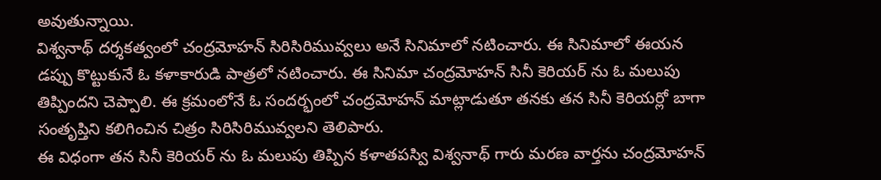అవుతున్నాయి.
విశ్వనాథ్ దర్శకత్వంలో చంద్రమోహన్ సిరిసిరిమువ్వలు అనే సినిమాలో నటించారు. ఈ సినిమాలో ఈయన డప్పు కొట్టుకునే ఓ కళాకారుడి పాత్రలో నటించారు. ఈ సినిమా చంద్రమోహన్ సినీ కెరియర్ ను ఓ మలుపు తిప్పిందని చెప్పాలి. ఈ క్రమంలోనే ఓ సందర్భంలో చంద్రమోహన్ మాట్లాడుతూ తనకు తన సినీ కెరియర్లో బాగా సంతృప్తిని కలిగించిన చిత్రం సిరిసిరిమువ్వలని తెలిపారు.
ఈ విధంగా తన సినీ కెరియర్ ను ఓ మలుపు తిప్పిన కళాతపస్వి విశ్వనాథ్ గారు మరణ వార్తను చంద్రమోహన్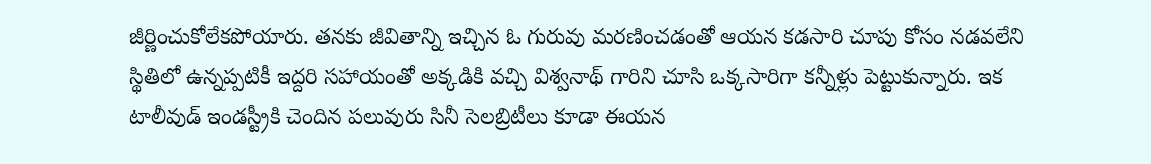జీర్ణించుకోలేకపోయారు. తనకు జీవితాన్ని ఇచ్చిన ఓ గురువు మరణించడంతో ఆయన కడసారి చూపు కోసం నడవలేని స్థితిలో ఉన్నప్పటికీ ఇద్దరి సహాయంతో అక్కడికి వచ్చి విశ్వనాథ్ గారిని చూసి ఒక్కసారిగా కన్నీళ్లు పెట్టుకున్నారు. ఇక టాలీవుడ్ ఇండస్ట్రీకి చెందిన పలువురు సినీ సెలబ్రిటీలు కూడా ఈయన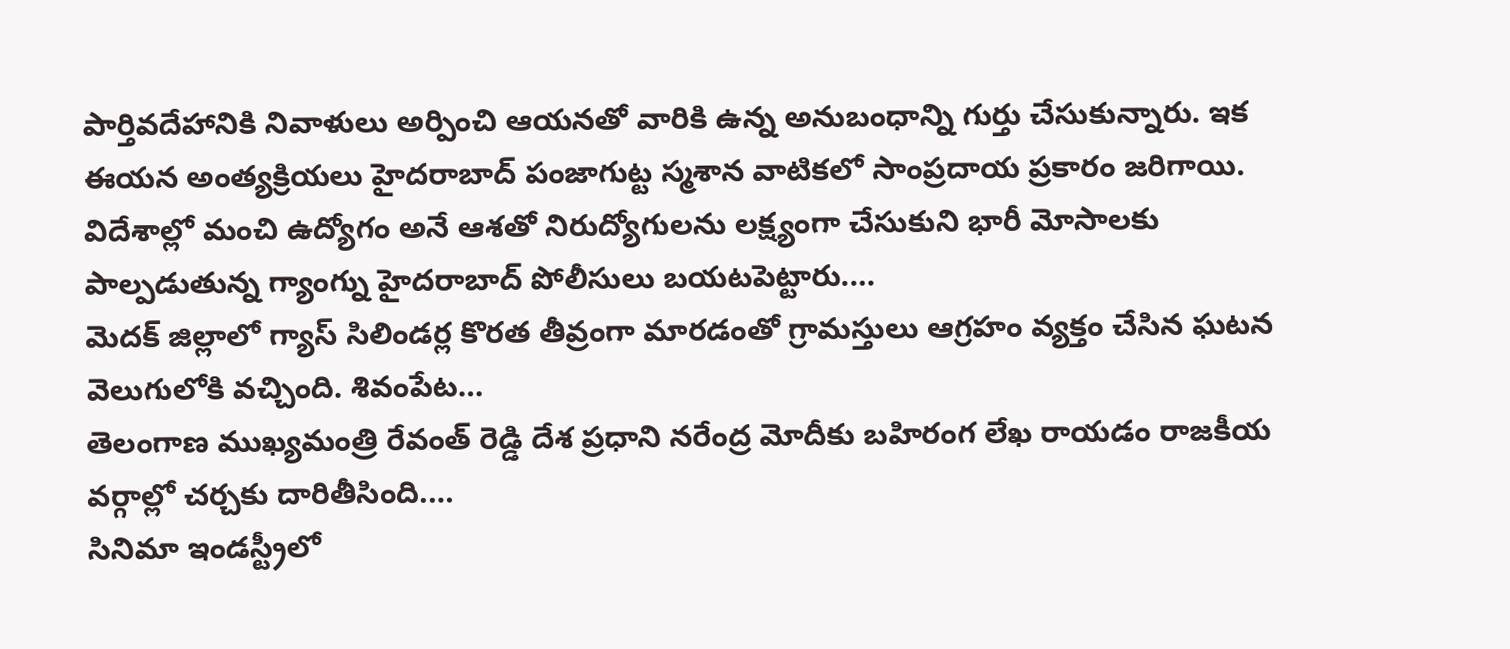పార్తివదేహానికి నివాళులు అర్పించి ఆయనతో వారికి ఉన్న అనుబంధాన్ని గుర్తు చేసుకున్నారు. ఇక ఈయన అంత్యక్రియలు హైదరాబాద్ పంజాగుట్ట స్మశాన వాటికలో సాంప్రదాయ ప్రకారం జరిగాయి.
విదేశాల్లో మంచి ఉద్యోగం అనే ఆశతో నిరుద్యోగులను లక్ష్యంగా చేసుకుని భారీ మోసాలకు పాల్పడుతున్న గ్యాంగ్ను హైదరాబాద్ పోలీసులు బయటపెట్టారు.…
మెదక్ జిల్లాలో గ్యాస్ సిలిండర్ల కొరత తీవ్రంగా మారడంతో గ్రామస్తులు ఆగ్రహం వ్యక్తం చేసిన ఘటన వెలుగులోకి వచ్చింది. శివంపేట…
తెలంగాణ ముఖ్యమంత్రి రేవంత్ రెడ్డి దేశ ప్రధాని నరేంద్ర మోదీకు బహిరంగ లేఖ రాయడం రాజకీయ వర్గాల్లో చర్చకు దారితీసింది.…
సినిమా ఇండస్ట్రీలో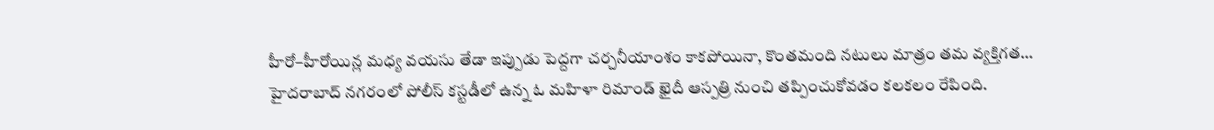హీరో–హీరోయిన్ల మధ్య వయసు తేడా ఇప్పుడు పెద్దగా చర్చనీయాంశం కాకపోయినా, కొంతమంది నటులు మాత్రం తమ వ్యక్తిగత…
హైదరాబాద్ నగరంలో పోలీస్ కస్టడీలో ఉన్న ఓ మహిళా రిమాండ్ ఖైదీ ఆస్పత్రి నుంచి తప్పించుకోవడం కలకలం రేపింది.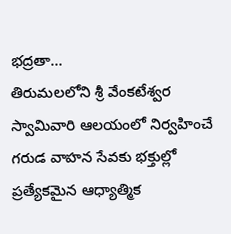భద్రతా…
తిరుమలలోని శ్రీ వేంకటేశ్వర స్వామివారి ఆలయంలో నిర్వహించే గరుడ వాహన సేవకు భక్తుల్లో ప్రత్యేకమైన ఆధ్యాత్మిక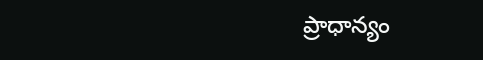ప్రాధాన్యం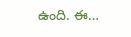ఉంది. ఈ…